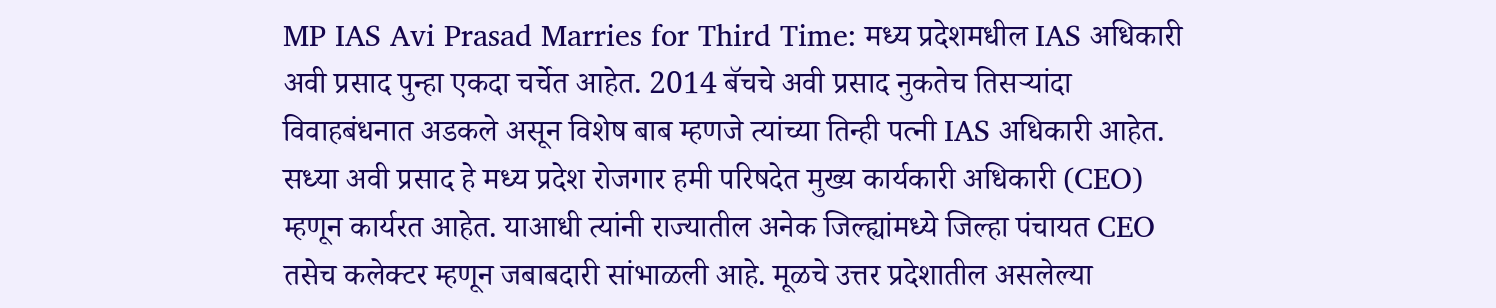MP IAS Avi Prasad Marries for Third Time: मध्य प्रदेशमधील IAS अधिकारी अवी प्रसाद पुन्हा एकदा चर्चेत आहेत. 2014 बॅचचे अवी प्रसाद नुकतेच तिसऱ्यांदा विवाहबंधनात अडकले असून विशेष बाब म्हणजे त्यांच्या तिन्ही पत्नी IAS अधिकारी आहेत.
सध्या अवी प्रसाद हे मध्य प्रदेश रोजगार हमी परिषदेत मुख्य कार्यकारी अधिकारी (CEO) म्हणून कार्यरत आहेत. याआधी त्यांनी राज्यातील अनेक जिल्ह्यांमध्ये जिल्हा पंचायत CEO तसेच कलेक्टर म्हणून जबाबदारी सांभाळली आहे. मूळचे उत्तर प्रदेशातील असलेल्या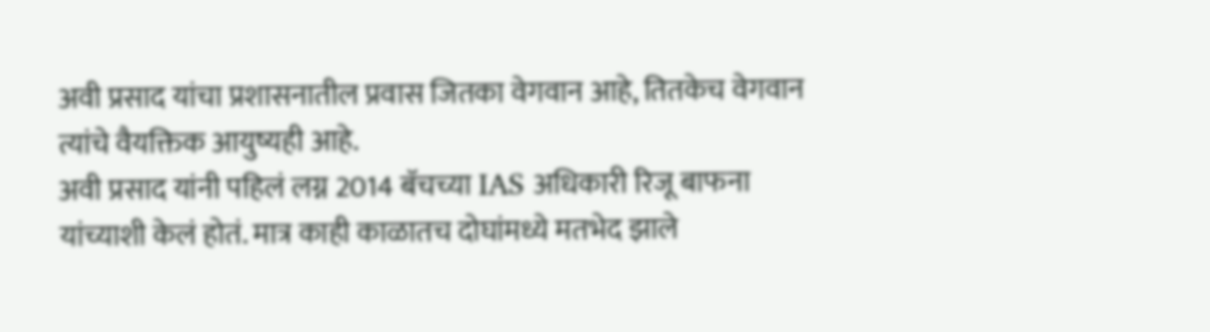अवी प्रसाद यांचा प्रशासनातील प्रवास जितका वेगवान आहे, तितकेच वेगवान त्यांचे वैयक्तिक आयुष्यही आहे.
अवी प्रसाद यांनी पहिलं लग्न 2014 बॅचच्या IAS अधिकारी रिजू बाफना यांच्याशी केलं होतं. मात्र काही काळातच दोघांमध्ये मतभेद झाले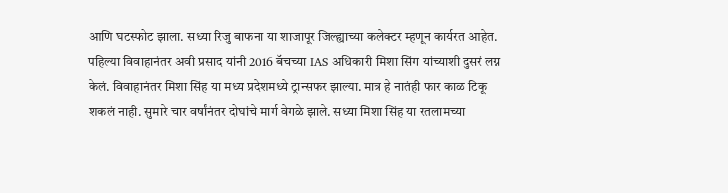आणि घटस्फोट झाला. सध्या रिजु बाफना या शाजापूर जिल्ह्याच्या कलेक्टर म्हणून कार्यरत आहेत.
पहिल्या विवाहानंतर अवी प्रसाद यांनी 2016 बॅचच्या IAS अधिकारी मिशा सिंग यांच्याशी दुसरं लग्न केलं. विवाहानंतर मिशा सिंह या मध्य प्रदेशमध्ये ट्रान्सफर झाल्या. मात्र हे नातंही फार काळ टिकू शकलं नाही. सुमारे चार वर्षांनंतर दोघांचे मार्ग वेगळे झाले. सध्या मिशा सिंह या रतलामच्या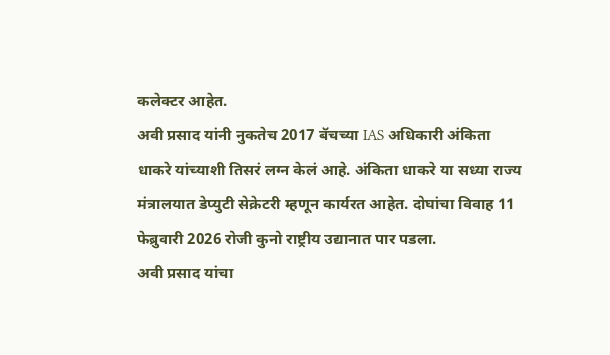कलेक्टर आहेत.
अवी प्रसाद यांनी नुकतेच 2017 बॅचच्या IAS अधिकारी अंकिता धाकरे यांच्याशी तिसरं लग्न केलं आहे. अंकिता धाकरे या सध्या राज्य मंत्रालयात डेप्युटी सेक्रेटरी म्हणून कार्यरत आहेत. दोघांचा विवाह 11 फेब्रुवारी 2026 रोजी कुनो राष्ट्रीय उद्यानात पार पडला.
अवी प्रसाद यांचा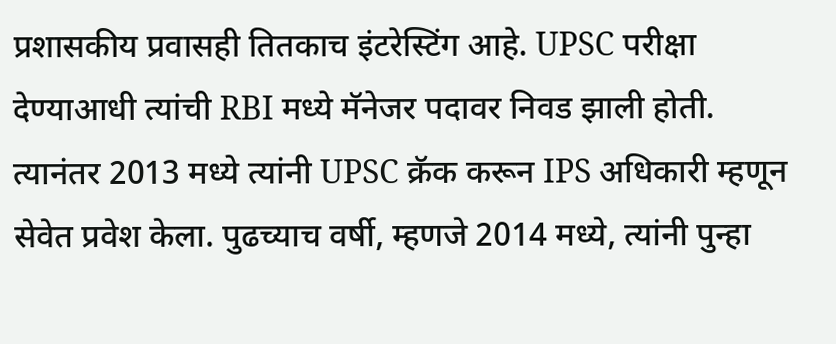प्रशासकीय प्रवासही तितकाच इंटरेस्टिंग आहे. UPSC परीक्षा देण्याआधी त्यांची RBI मध्ये मॅनेजर पदावर निवड झाली होती. त्यानंतर 2013 मध्ये त्यांनी UPSC क्रॅक करून IPS अधिकारी म्हणून सेवेत प्रवेश केला. पुढच्याच वर्षी, म्हणजे 2014 मध्ये, त्यांनी पुन्हा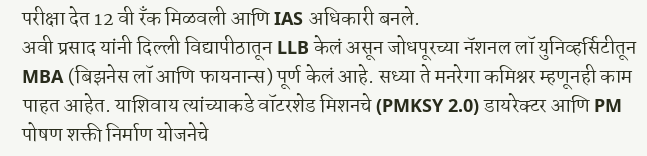परीक्षा देत 12 वी रँक मिळवली आणि IAS अधिकारी बनले.
अवी प्रसाद यांनी दिल्ली विद्यापीठातून LLB केलं असून जोधपूरच्या नॅशनल लॉ युनिव्हर्सिटीतून MBA (बिझनेस लॉ आणि फायनान्स) पूर्ण केलं आहे. सध्या ते मनरेगा कमिश्नर म्हणूनही काम पाहत आहेत. याशिवाय त्यांच्याकडे वॉटरशेड मिशनचे (PMKSY 2.0) डायरेक्टर आणि PM पोषण शक्ती निर्माण योजनेचे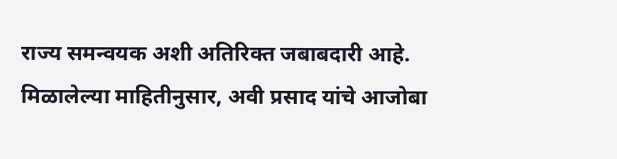राज्य समन्वयक अशी अतिरिक्त जबाबदारी आहे.
मिळालेल्या माहितीनुसार, अवी प्रसाद यांचे आजोबा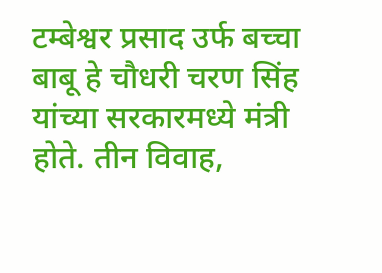टम्बेश्वर प्रसाद उर्फ बच्चा बाबू हे चौधरी चरण सिंह यांच्या सरकारमध्ये मंत्री होते. तीन विवाह,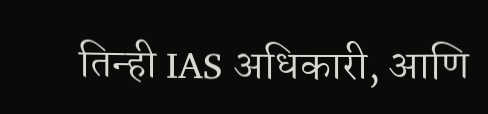तिन्ही IAS अधिकारी, आणि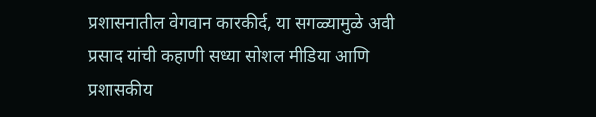प्रशासनातील वेगवान कारकीर्द, या सगळ्यामुळे अवी प्रसाद यांची कहाणी सध्या सोशल मीडिया आणि प्रशासकीय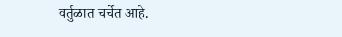वर्तुळात चर्चेत आहे.